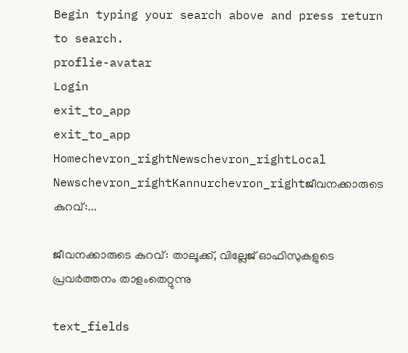Begin typing your search above and press return to search.
proflie-avatar
Login
exit_to_app
exit_to_app
Homechevron_rightNewschevron_rightLocal Newschevron_rightKannurchevron_rightജീവനക്കാരുടെ കുറവ്:...

ജീവനക്കാരുടെ കുറവ്: താലൂക്ക്, വില്ലേജ് ഓഫിസുകളുടെ പ്രവർത്തനം താളംതെറ്റുന്നു

text_fields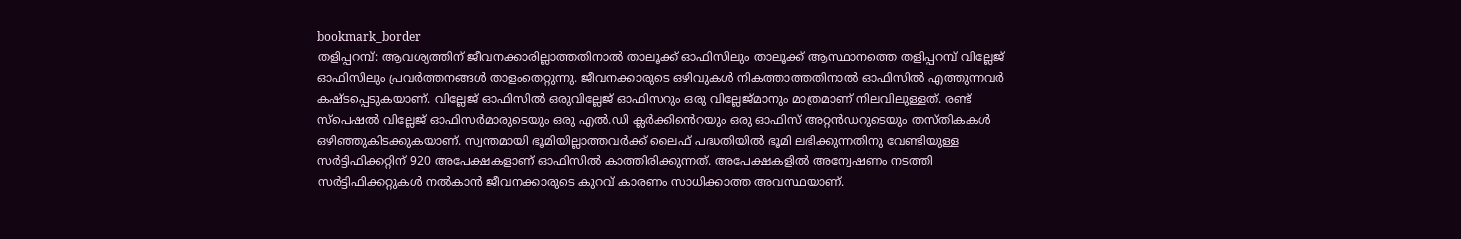bookmark_border
തളിപ്പറമ്പ്: ആവശ്യത്തിന് ജീവനക്കാരില്ലാത്തതിനാൽ താലൂക്ക് ഓഫിസിലും താലൂക്ക് ആസ്ഥാനത്തെ തളിപ്പറമ്പ് വില്ലേജ് ഓഫിസിലും പ്രവർത്തനങ്ങൾ താളംതെറ്റുന്നു. ജീവനക്കാരുടെ ഒഴിവുകൾ നികത്താത്തതിനാൽ ഓഫിസിൽ എത്തുന്നവർ കഷ്ടപ്പെടുകയാണ്. വില്ലേജ് ഓഫിസിൽ ഒരുവില്ലേജ് ഓഫിസറും ഒരു വില്ലേജ്മാനും മാത്രമാണ് നിലവിലുള്ളത്. രണ്ട് സ്പെഷൽ വില്ലേജ് ഓഫിസർമാരുടെയും ഒരു എൽ.ഡി ക്ലർക്കിൻെറയും ഒരു ഓഫിസ് അറ്റൻഡറുടെയും തസ്തികകൾ ഒഴിഞ്ഞുകിടക്കുകയാണ്. സ്വന്തമായി ഭൂമിയില്ലാത്തവർക്ക് ലൈഫ് പദ്ധതിയിൽ ഭൂമി ലഭിക്കുന്നതിനു വേണ്ടിയുള്ള സർട്ടിഫിക്കറ്റിന് 920 അപേക്ഷകളാണ് ഓഫിസിൽ കാത്തിരിക്കുന്നത്. അപേക്ഷകളിൽ അന്വേഷണം നടത്തി സർട്ടിഫിക്കറ്റുകൾ നൽകാൻ ജീവനക്കാരുടെ കുറവ് കാരണം സാധിക്കാത്ത അവസ്ഥയാണ്.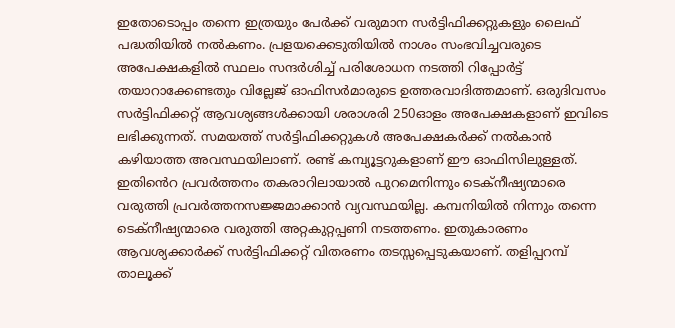ഇതോടൊപ്പം തന്നെ ഇത്രയും പേർക്ക് വരുമാന സർട്ടിഫിക്കറ്റുകളും ലൈഫ് പദ്ധതിയിൽ നൽകണം. പ്രളയക്കെടുതിയിൽ നാശം സംഭവിച്ചവരുടെ അപേക്ഷകളിൽ സ്ഥലം സന്ദർശിച്ച് പരിശോധന നടത്തി റിപ്പോർട്ട് തയാറാക്കേണ്ടതും വില്ലേജ് ഓഫിസർമാരുടെ ഉത്തരവാദിത്തമാണ്. ഒരുദിവസം സർട്ടിഫിക്കറ്റ് ആവശ്യങ്ങൾക്കായി ശരാശരി 250ഓളം അപേക്ഷകളാണ് ഇവിടെ ലഭിക്കുന്നത്. സമയത്ത് സർട്ടിഫിക്കറ്റുകൾ അപേക്ഷകർക്ക് നൽകാൻ കഴിയാത്ത അവസ്ഥയിലാണ്. രണ്ട് കമ്പ്യൂട്ടറുകളാണ് ഈ ഓഫിസിലുള്ളത്. ഇതിൻെറ പ്രവർത്തനം തകരാറിലായാൽ പുറമെനിന്നും ടെക്നീഷ്യന്മാരെ വരുത്തി പ്രവർത്തനസജ്ജമാക്കാൻ വ്യവസ്ഥയില്ല. കമ്പനിയിൽ നിന്നും തന്നെ ടെക്നീഷ്യന്മാരെ വരുത്തി അറ്റകുറ്റപ്പണി നടത്തണം. ഇതുകാരണം ആവശ്യക്കാർക്ക് സർട്ടിഫിക്കറ്റ് വിതരണം തടസ്സപ്പെടുകയാണ്. തളിപ്പറമ്പ് താലൂക്ക്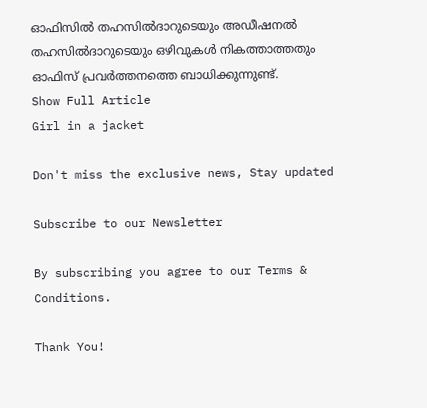ഓഫിസിൽ തഹസിൽദാറുടെയും അഡീഷനൽ തഹസിൽദാറുടെയും ഒഴിവുകൾ നികത്താത്തതും ഓഫിസ് പ്രവർത്തനത്തെ ബാധിക്കുന്നുണ്ട്.
Show Full Article
Girl in a jacket

Don't miss the exclusive news, Stay updated

Subscribe to our Newsletter

By subscribing you agree to our Terms & Conditions.

Thank You!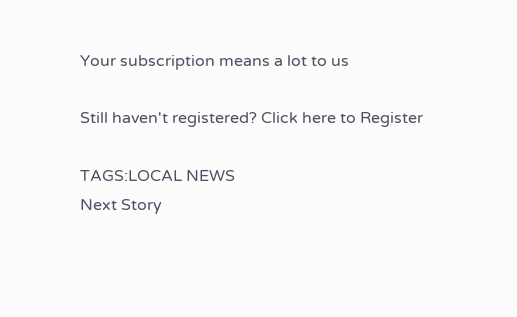Your subscription means a lot to us

Still haven't registered? Click here to Register

TAGS:LOCAL NEWS
Next Story